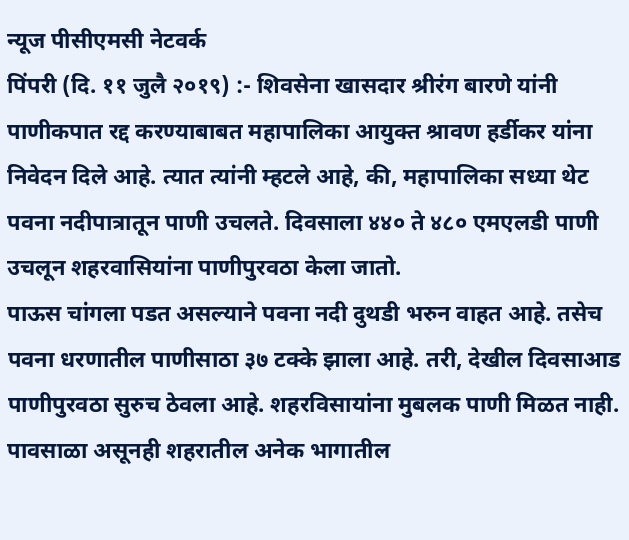न्यूज पीसीएमसी नेटवर्क
पिंपरी (दि. ११ जुलै २०१९) :- शिवसेना खासदार श्रीरंग बारणे यांनी पाणीकपात रद्द करण्याबाबत महापालिका आयुक्त श्रावण हर्डीकर यांना निवेदन दिले आहे. त्यात त्यांनी म्हटले आहे, की, महापालिका सध्या थेट पवना नदीपात्रातून पाणी उचलते. दिवसाला ४४० ते ४८० एमएलडी पाणी उचलून शहरवासियांना पाणीपुरवठा केला जातो.
पाऊस चांगला पडत असल्याने पवना नदी दुथडी भरुन वाहत आहे. तसेच पवना धरणातील पाणीसाठा ३७ टक्के झाला आहे. तरी, देखील दिवसाआड पाणीपुरवठा सुरुच ठेवला आहे. शहरविसायांना मुबलक पाणी मिळत नाही. पावसाळा असूनही शहरातील अनेक भागातील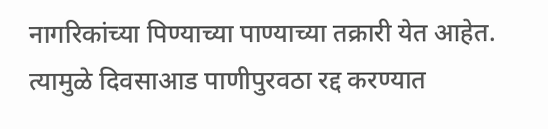नागरिकांच्या पिण्याच्या पाण्याच्या तक्रारी येत आहेत. त्यामुळे दिवसाआड पाणीपुरवठा रद्द करण्यात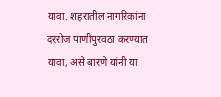यावा. शहरातील नागरिकांना दररोज पाणीपुरवठा करण्यात यावा, असे बारणे यांनी या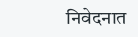निवेदनात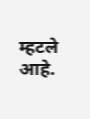म्हटले आहे.